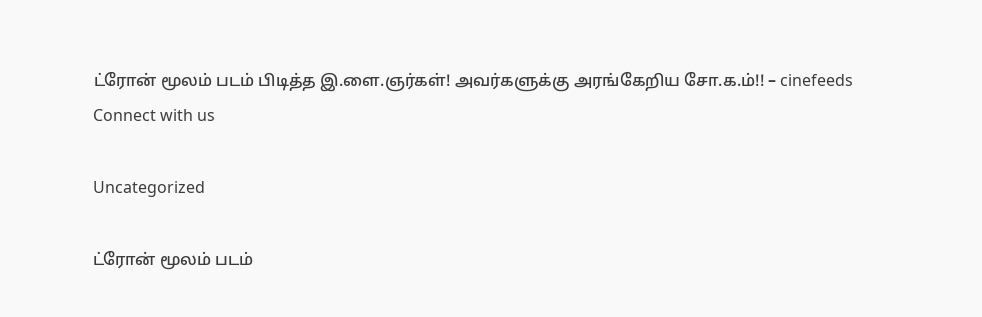ட்ரோன் மூலம் படம் பிடித்த இ.ளை.ஞர்கள்! அவர்களுக்கு அரங்கேறிய சோ.க.ம்!! – cinefeeds
Connect with us

Uncategorized

ட்ரோன் மூலம் படம்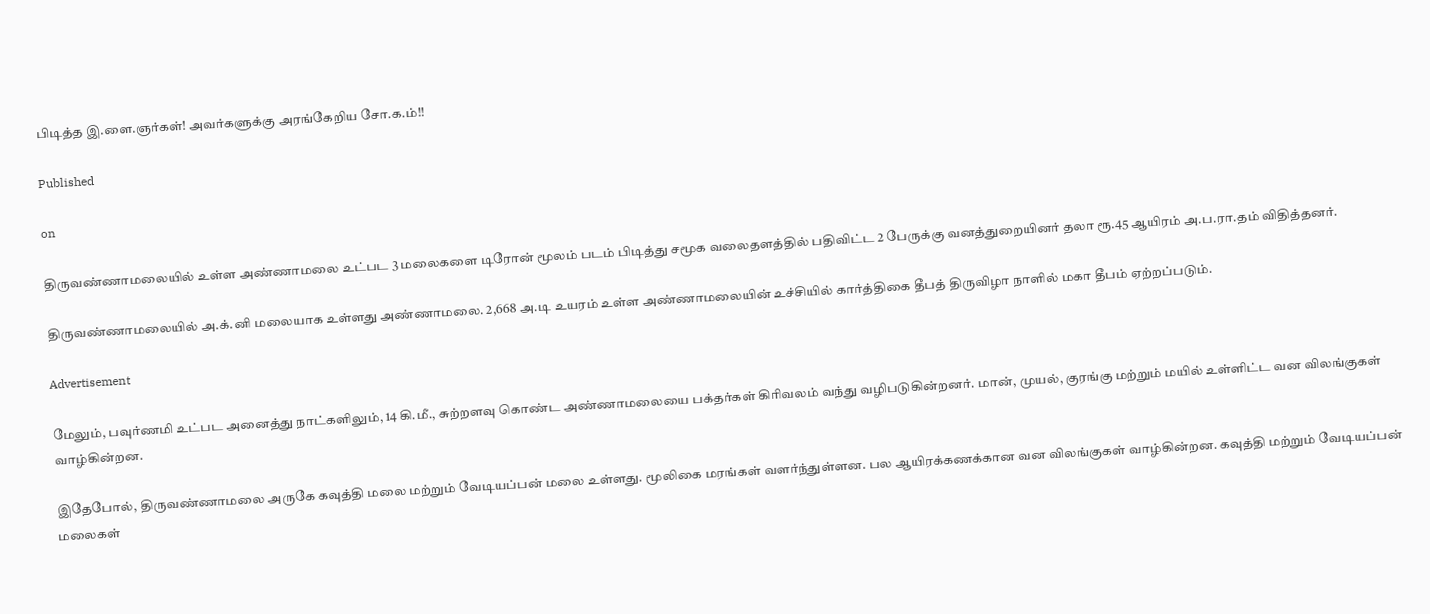பிடித்த இ.ளை.ஞர்கள்! அவர்களுக்கு அரங்கேறிய சோ.க.ம்!!

Published

on

திருவண்ணாமலையில் உள்ள அண்ணாமலை உட்பட 3 மலைகளை டிரோன் மூலம் படம் பிடித்து சமூக வலைதளத்தில் பதிவிட்ட 2 பேருக்கு வனத்துறையினர் தலா ரூ.45 ஆயிரம் அ.ப.ரா.தம் விதித்தனர்.

திருவண்ணாமலையில் அ.க்.னி மலையாக உள்ளது அண்ணாமலை. 2,668 அ.டி உயரம் உள்ள அண்ணாமலையின் உச்சியில் கார்த்திகை தீபத் திருவிழா நாளில் மகா தீபம் ஏற்றப்படும்.

Advertisement

மேலும், பவுர்ணமி உட்பட அனைத்து நாட்களிலும், 14 கி.மீ., சுற்றளவு கொண்ட அண்ணாமலையை பக்தர்கள் கிரிவலம் வந்து வழிபடுகின்றனர். மான், முயல், குரங்கு மற்றும் மயில் உள்ளிட்ட வன விலங்குகள் வாழ்கின்றன.

இதேபோல், திருவண்ணாமலை அருகே கவுத்தி மலை மற்றும் வேடியப்பன் மலை உள்ளது. மூலிகை மரங்கள் வளர்ந்துள்ளன. பல ஆயிரக்கணக்கான வன விலங்குகள் வாழ்கின்றன. கவுத்தி மற்றும் வேடியப்பன் மலைகள்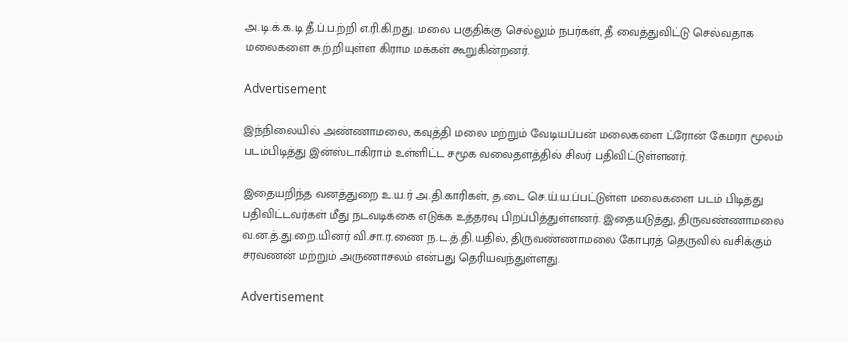அ.டி.க்.க.டி தீ.ப்.ப.ற்றி எ.ரி.கி.றது. மலை பகுதிக்கு செல்லும் நபர்கள், தீ வைத்துவிட்டு செல்வதாக மலைகளை சு.ற்.றியுள்ள கிராம மக்கள் கூறுகின்றனர்.

Advertisement

இந்நிலையில் அண்ணாமலை, கவுத்தி மலை மற்றும் வேடியப்பன் மலைகளை ட்ரோன் கேமரா மூலம் படம்பிடித்து இன்ஸ்டாகிராம் உள்ளிட்ட சமூக வலைதளத்தில் சிலர் பதிவிட்டுள்ளனர்.

இதையறிந்த வனத்துறை உ.ய.ர் அ.தி.காரிகள், த.டை செ.ய்.ய.ப்பட்டுள்ள மலைகளை படம் பிடித்து பதிவிட்டவர்கள் மீது நடவடிக்கை எடுக்க உத்தரவு பிறப்பித்துள்ளனர். இதையடுத்து, திருவண்ணாமலை வ.ன.த்.து.றை.யினர் வி.சா.ர.ணை ந.ட.த்.தி.யதில், திருவண்ணாமலை கோபுரத் தெருவில் வசிக்கும் சரவணன் மற்றும் அருணாசலம் என்பது தெரியவந்துள்ளது.

Advertisement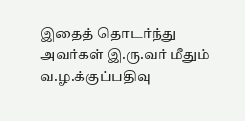இதைத் தொடர்ந்து அவர்கள் இ.ரு.வர் மீதும் வ.ழ.க்குப்பதிவு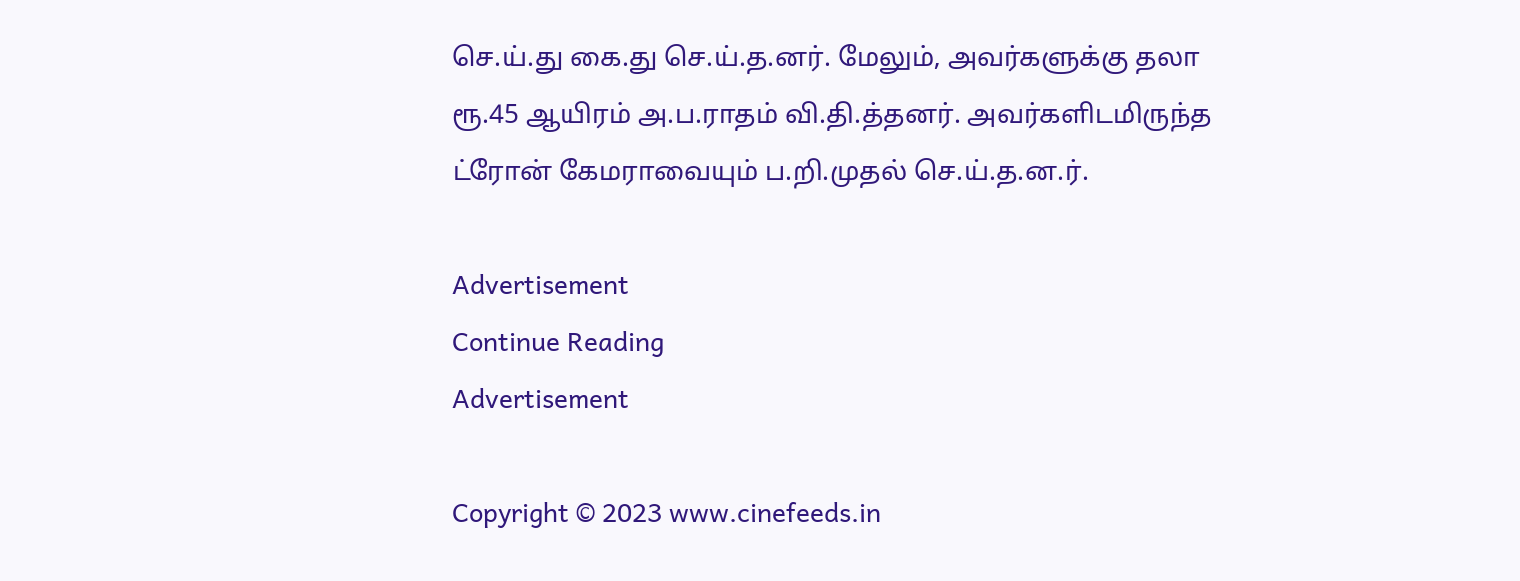செ.ய்.து கை.து செ.ய்.த.னர். மேலும், அவர்களுக்கு தலா ரூ.45 ஆயிரம் அ.ப.ராதம் வி.தி.த்தனர். அவர்களிடமிருந்த ட்ரோன் கேமராவையும் ப.றி.முதல் செ.ய்.த.ன.ர்.

Advertisement
Continue Reading
Advertisement

Copyright © 2023 www.cinefeeds.in